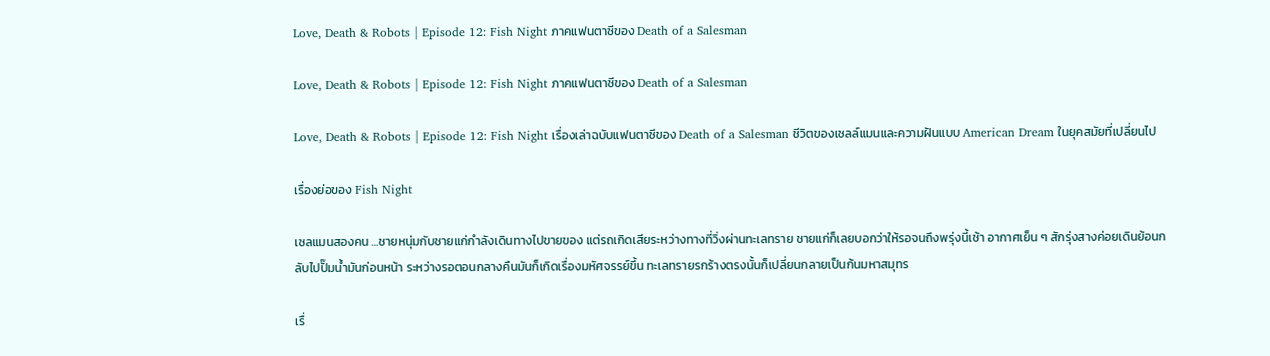Love, Death & Robots | Episode 12: Fish Night ภาคแฟนตาซีของ Death of a Salesman

Love, Death & Robots | Episode 12: Fish Night ภาคแฟนตาซีของ Death of a Salesman

Love, Death & Robots | Episode 12: Fish Night เรื่องเล่าฉบับแฟนตาซีของ Death of a Salesman ชีวิตของเซลล์แมนและความฝันแบบ American Dream ในยุคสมัยที่เปลี่ยนไป

เรื่องย่อของ Fish Night

เซลแมนสองคน …ชายหนุ่มกับชายแก่กำลังเดินทางไปขายของ แต่รถเกิดเสียระหว่างทางที่วิ่งผ่านทะเลทราย ชายแก่ก็เลยบอกว่าให้รอจนถึงพรุ่งนี้เช้า อากาศเย็น ๆ สักรุ่งสางค่อยเดินย้อนกลับไปปั๊มน้ำมันก่อนหน้า ระหว่างรอตอนกลางคืนมันก็เกิดเรื่องมหัศจรรย์ขึ้น ทะเลทรายรกร้างตรงนั้นก็เปลี่ยนกลายเป็นก้นมหาสมุทร

เรื่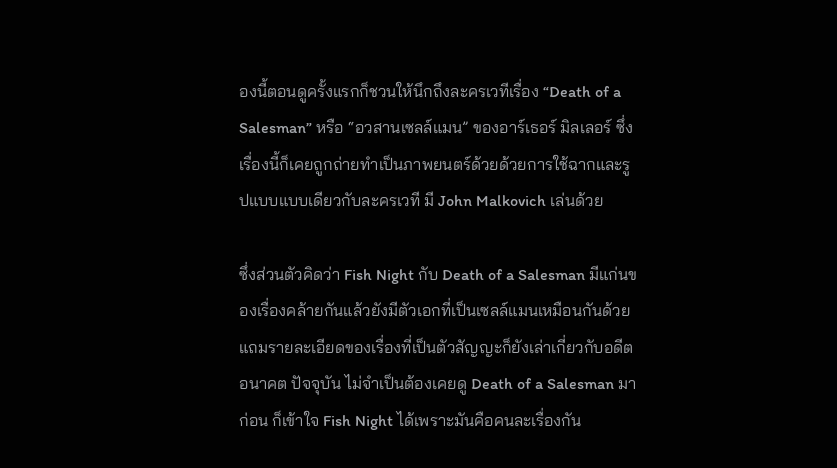องนี้ตอนดูครั้งแรกก็ชวนให้นึกถึงละครเวทีเรื่อง “Death of a Salesman” หรือ “อวสานเซลล์แมน” ของอาร์เธอร์ มิลเลอร์ ซึ่งเรื่องนี้ก็เคยถูกถ่ายทำเป็นภาพยนตร์ด้วยด้วยการใช้ฉากและรูปแบบแบบเดียวกับละครเวที มี John Malkovich เล่นด้วย

ซึ่งส่วนตัวคิดว่า Fish Night กับ Death of a Salesman มีแก่นของเรื่องคล้ายกันแล้วยังมีตัวเอกที่เป็นเซลล์แมนเหมือนกันด้วย แถมรายละเอียดของเรื่องที่เป็นตัวสัญญะก็ยังเล่าเกี่ยวกับอดีต อนาคต ปัจจุบัน ไม่จำเป็นต้องเคยดู Death of a Salesman มาก่อน ก็เข้าใจ Fish Night ได้เพราะมันคือคนละเรื่องกัน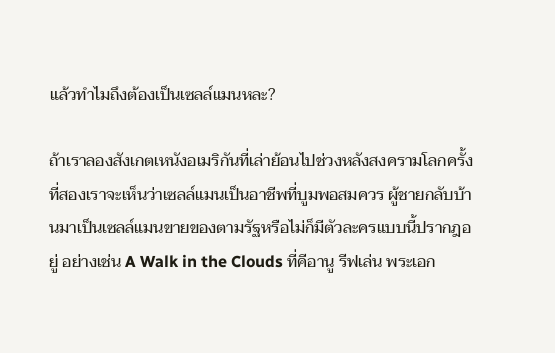แล้วทำไมถึงต้องเป็นเซลล์แมนหละ?

ถ้าเราลองสังเกตเหนังอเมริกันที่เล่าย้อนไปช่วงหลังสงครามโลกครั้งที่สองเราจะเห็นว่าเซลล์แมนเป็นอาชีพที่บูมพอสมควร ผู้ชายกลับบ้านมาเป็นเซลล์แมนขายของตามรัฐหรือไม่ก็มีตัวละครแบบนี้ปรากฎอยู่ อย่างเช่น A Walk in the Clouds ที่คีอานู รีฟเล่น พระเอก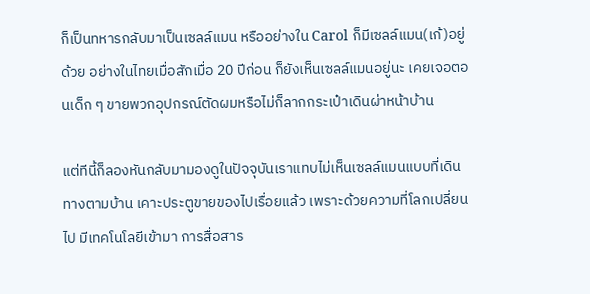ก็เป็นทหารกลับมาเป็นเซลล์แมน หรืออย่างใน Carol ก็มีเซลล์แมน(เก้)อยู่ด้วย อย่างในไทยเมื่อสักเมื่อ 20 ปีก่อน ก็ยังเห็นเซลล์แมนอยู่นะ เคยเจอตอนเด็ก ๆ ขายพวกอุปกรณ์ตัดผมหรือไม่ก็ลากกระเป๋าเดินผ่าหน้าบ้าน

แต่ทีนี้ก็ลองหันกลับมามองดูในปัจจุบันเราแทบไม่เห็นเซลล์แมนแบบที่เดินทางตามบ้าน เคาะประตูขายของไปเรื่อยแล้ว เพราะด้วยความที่โลกเปลี่ยนไป มีเทคโนโลยีเข้ามา การสื่อสาร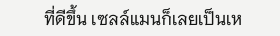ที่ดีขึ้น เซลล์แมนก็เลยเป็นเห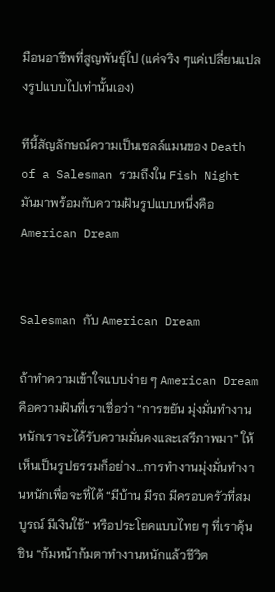มือนอาชีพที่สูญพันธุ์ไป (แค่จริง ๆแค่เปลี่ยนแปลงรูปแบบไปเท่านั้นเอง)

ทีนี้สัญลักษณ์ความเป็นเซลล์แมนของ Death of a Salesman รวมถึงใน Fish Night มันมาพร้อมกับความฝันรูปแบบหนึ่งคือ American Dream


Salesman กับ American Dream

ถ้าทำความเข้าใจแบบง่าย ๆ American Dream คือความฝันที่เราเชื่อว่า “การขยัน มุ่งมั่นทำงานหนักเราจะได้รับความมั่นคงและเสรีภาพมา” ให้เห็นเป็นรูปธรรมก็อย่าง…การทำงานมุ่งมั่นทำงานหนักเพื่อจะที่ได้ “มีบ้าน มีรถ มีครอบครัวที่สมบูรณ์ มีเงินใช้” หรือประโยคแบบไทย ๆ ที่เราคุ้นชิน “ก้มหน้าก้มตาทำงานหนักแล้วชีวิต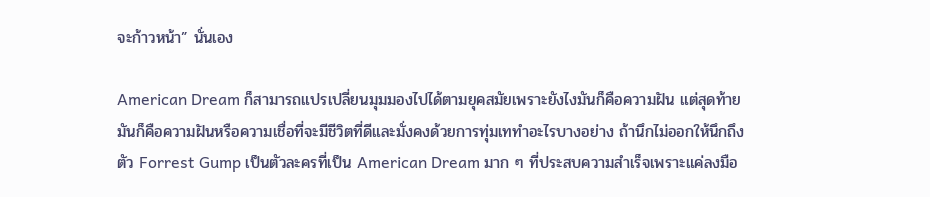จะก้าวหน้า” นั่นเอง

American Dream ก็สามารถแปรเปลี่ยนมุมมองไปได้ตามยุคสมัยเพราะยังไงมันก็คือความฝัน แต่สุดท้ายมันก็คือความฝันหรือความเชื่อที่จะมีชีวิตที่ดีและมั่งคงด้วยการทุ่มเททำอะไรบางอย่าง ถ้านึกไม่ออกให้นึกถึงตัว Forrest Gump เป็นตัวละครที่เป็น American Dream มาก ๆ ที่ประสบความสำเร็จเพราะแค่ลงมือ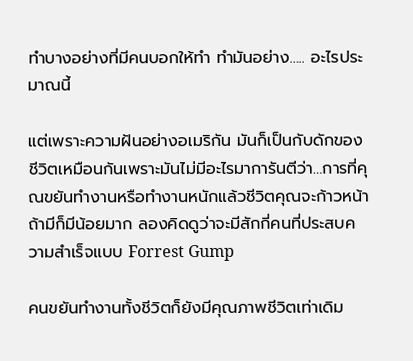ทำบางอย่างที่มีคนบอกให้ทำ ทำมันอย่าง….. อะไรประมาณนี้

แต่เพราะความฝันอย่างอเมริกัน มันก็เป็นกับดักของชีวิตเหมือนกันเพราะมันไม่มีอะไรมาการันตีว่า…การที่คุณขยันทำงานหรือทำงานหนักแล้วชีวิตคุณจะก้าวหน้า ถ้ามีก็มีน้อยมาก ลองคิดดูว่าจะมีสักกี่คนที่ประสบความสำเร็จแบบ Forrest Gump

คนขยันทำงานทั้งชีวิตก็ยังมีคุณภาพชีวิตเท่าเดิม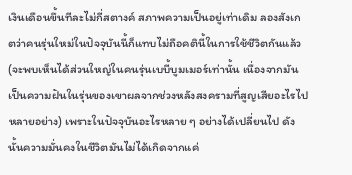เงินเดือนขึ้นทีละไม่กี่สตางค์ สภาพความเป็นอยู่เท่าเดิม ลองสังเกตว่าคนรุ่นใหม่ในปัจจุบันนี้ก็แทบไม่ถือคตินี้ในการใช้ชีวิตกันแล้ว (จะพบเห็นได้ส่วนใหญ่ในคนรุ่นเบบี้บูมเมอร์เท่านั้น เนื่องจากมันเป็นความฝันในรุ่นของเขาผลจากช่วงหลังสงครามที่สูญเสียอะไรไปหลายอย่าง) เพราะในปัจจุบันอะไรหลาย ๆ อย่างได้เปลี่ยนไป ดังนั้นความมั่นคงในชีวิตมันไม่ได้เกิดจากแค่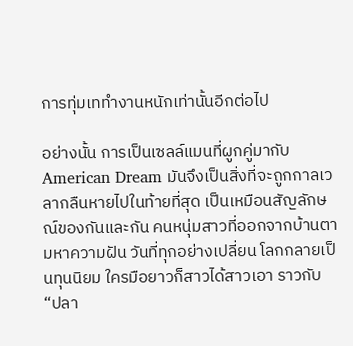การทุ่มเททำงานหนักเท่านั้นอีกต่อไป

อย่างนั้น การเป็นเซลล์แมนที่ผูกคู่มากับ American Dream มันจึงเป็นสิ่งที่จะถูกกาลเวลากลืนหายไปในท้ายที่สุด เป็นเหมือนสัญลักษณ์ของกันและกัน คนหนุ่มสาวที่ออกจากบ้านตามหาความฝัน วันที่ทุกอย่างเปลี่ยน โลกกลายเป็นทุนนิยม ใครมือยาวก็สาวได้สาวเอา ราวกับ “ปลา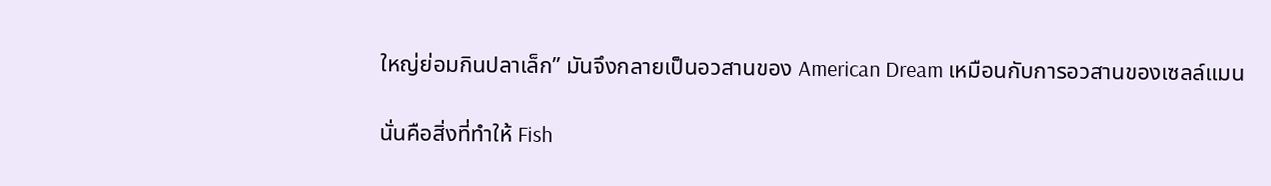ใหญ่ย่อมกินปลาเล็ก” มันจึงกลายเป็นอวสานของ American Dream เหมือนกับการอวสานของเซลล์แมน

นั่นคือสิ่งที่ทำให้ Fish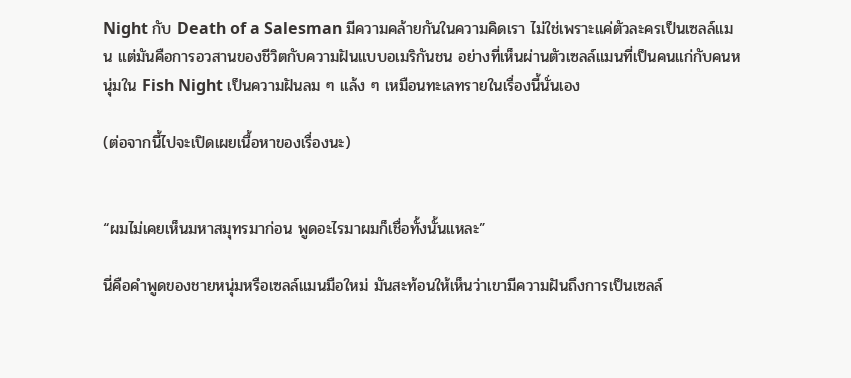Night กับ Death of a Salesman มีความคล้ายกันในความคิดเรา ไม่ใช่เพราะแค่ตัวละครเป็นเซลล์แมน แต่มันคือการอวสานของชีวิตกับความฝันแบบอเมริกันชน อย่างที่เห็นผ่านตัวเซลล์แมนที่เป็นคนแก่กับคนหนุ่มใน Fish Night เป็นความฝันลม ๆ แล้ง ๆ เหมือนทะเลทรายในเรื่องนี้นั่นเอง

(ต่อจากนี้ไปจะเปิดเผยเนื้อหาของเรื่องนะ)


“ผมไม่เคยเห็นมหาสมุทรมาก่อน พูดอะไรมาผมก็เชื่อทั้งนั้นแหละ”

นี่คือคำพูดของชายหนุ่มหรือเซลล์แมนมือใหม่ มันสะท้อนให้เห็นว่าเขามีความฝันถึงการเป็นเซลล์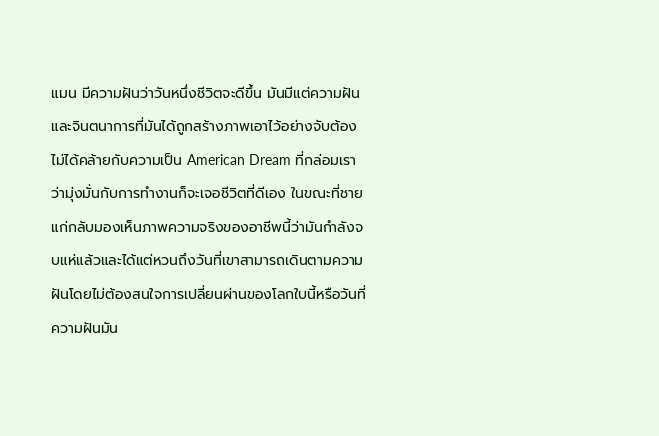แมน มีความฝันว่าวันหนึ่งชีวิตจะดีขึ้น มันมีแต่ความฝันและจินตนาการที่มันได้ถูกสร้างภาพเอาไว้อย่างจับต้องไม่ได้คล้ายกับความเป็น American Dream ที่กล่อมเราว่ามุ่งมั่นกับการทำงานก็จะเจอชีวิตที่ดีเอง ในขณะที่ชายแก่กลับมองเห็นภาพความจริงของอาชีพนี้ว่ามันกำลังจบแห่แล้วและได้แต่หวนถึงวันที่เขาสามารถเดินตามความฝันโดยไม่ต้องสนใจการเปลี่ยนผ่านของโลกใบนี้หรือวันที่ความฝันมัน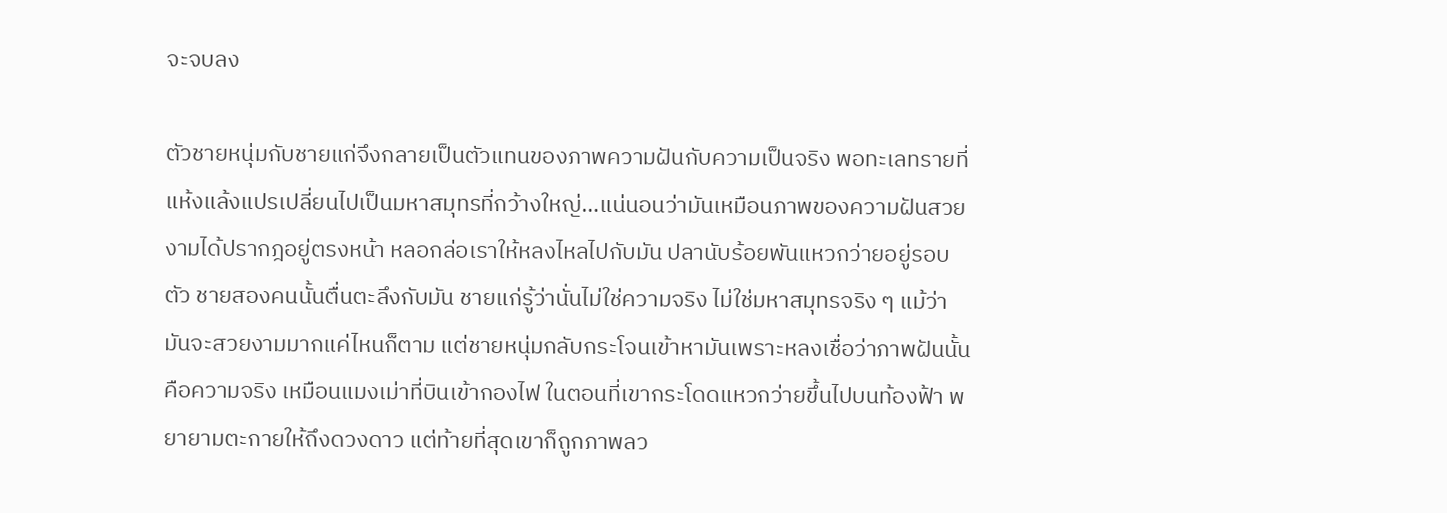จะจบลง

ตัวชายหนุ่มกับชายแก่จึงกลายเป็นตัวแทนของภาพความฝันกับความเป็นจริง พอทะเลทรายที่แห้งแล้งแปรเปลี่ยนไปเป็นมหาสมุทรที่กว้างใหญ่…แน่นอนว่ามันเหมือนภาพของความฝันสวยงามได้ปรากฎอยู่ตรงหน้า หลอกล่อเราให้หลงไหลไปกับมัน ปลานับร้อยพันแหวกว่ายอยู่รอบตัว ชายสองคนนั้นตื่นตะลึงกับมัน ชายแก่รู้ว่านั่นไม่ใช่ความจริง ไม่ใช่มหาสมุทรจริง ๆ แม้ว่ามันจะสวยงามมากแค่ไหนก็ตาม แต่ชายหนุ่มกลับกระโจนเข้าหามันเพราะหลงเชื่อว่าภาพฝันนั้นคือความจริง เหมือนแมงเม่าที่บินเข้ากองไฟ ในตอนที่เขากระโดดแหวกว่ายขึ้นไปบนท้องฟ้า พยายามตะกายให้ถึงดวงดาว แต่ท้ายที่สุดเขาก็ถูกภาพลว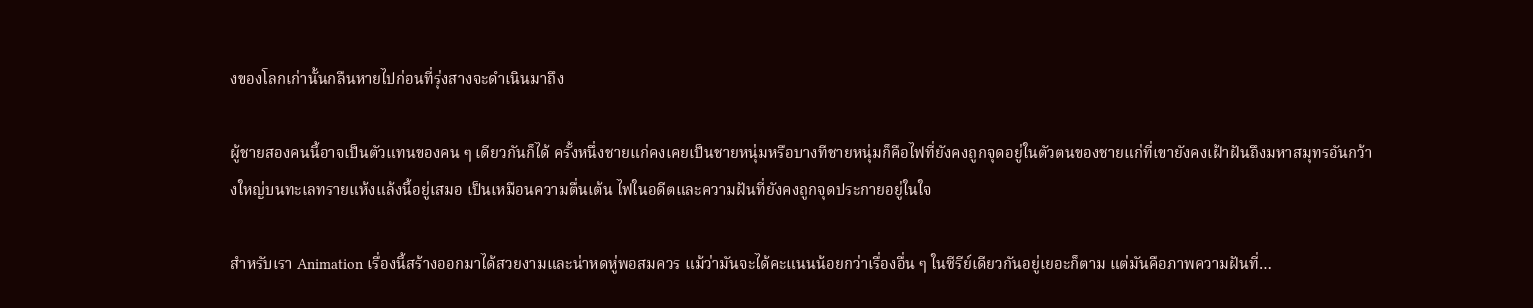งของโลกเก่านั้นกลืนหายไปก่อนที่รุ่งสางจะดำเนินมาถึง

ผู้ชายสองคนนี้อาจเป็นตัวแทนของคน ๆ เดียวกันก็ได้ ครั้งหนึ่งชายแก่คงเคยเป็นชายหนุ่มหรือบางทีชายหนุ่มก็คือไฟที่ยังคงถูกจุดอยู่ในตัวตนของชายแก่ที่เขายังคงเฝ้าฝันถึงมหาสมุทรอันกว้างใหญ่บนทะเลทรายแห้งแล้งนี้อยู่เสมอ เป็นเหมือนความตื่นเต้น ไฟในอดีตและความฝันที่ยังคงถูกจุดประกายอยู่ในใจ

สำหรับเรา Animation เรื่องนี้สร้างออกมาได้สวยงามและน่าหดหู่พอสมควร แม้ว่ามันจะได้คะแนนน้อยกว่าเรื่องอื่น ๆ ในซีรีย์เดียวกันอยู่เยอะก็ตาม แต่มันคือภาพความฝันที่…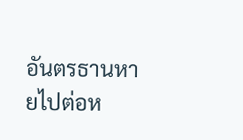อันตรธานหายไปต่อห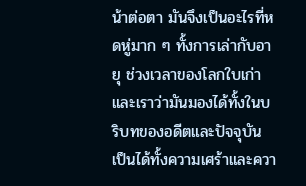น้าต่อตา มันจึงเป็นอะไรที่หดหู่มาก ๆ ทั้งการเล่ากับอายุ ช่วงเวลาของโลกใบเก่าและเราว่ามันมองได้ทั้งในบริบทของอดีตและปัจจุบัน เป็นได้ทั้งความเศร้าและควา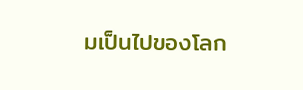มเป็นไปของโลก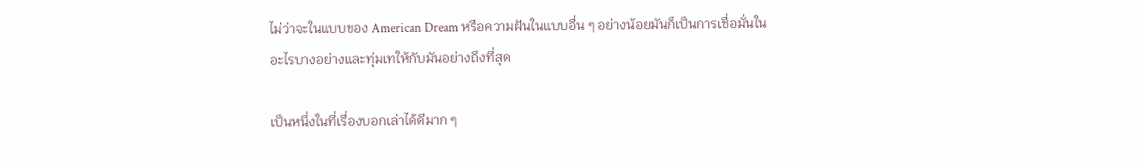ไม่ว่าจะในแบบของ American Dream หรือความฝันในแบบอื่น ๆ อย่างน้อยมันก็เป็นการเชื่อมั่นในอะไรบางอย่างและทุ่มเทให้กับมันอย่างถึงที่สุด

เป็นหนึ่งในที่เรื่องบอกเล่าได้ดีมาก ๆ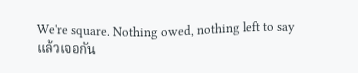We're square. Nothing owed, nothing left to say
แล้วเจอกัน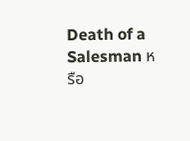Death of a Salesman หรือ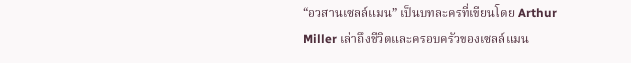“อวสานเซลล์แมน” เป็นบทละครที่เขียนโดย Arthur Miller เล่าถึงชีวิตและครอบครัวของเซลล์แมน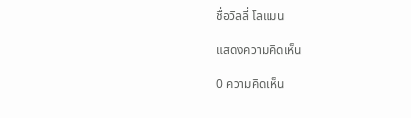ชื่อวิลลี่ โลแมน

แสดงความคิดเห็น

0 ความคิดเห็น